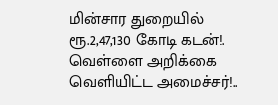மின்சார துறையில் ரூ.2,47,130 கோடி கடன்!. வெள்ளை அறிக்கை வெளியிட்ட அமைச்சர்!..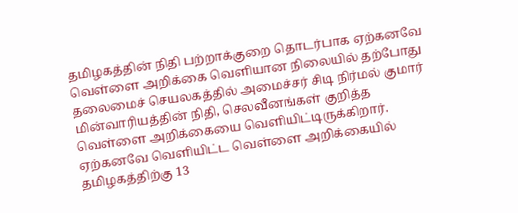தமிழகத்தின் நிதி பற்றாக்குறை தொடர்பாக ஏற்கனவே வெள்ளை அறிக்கை வெளியான நிலையில் தற்போது தலைமைச் செயலகத்தில் அமைச்சர் சிடி நிர்மல் குமார் மின்வாரியத்தின் நிதி, செலவீனங்கள் குறித்த வெள்ளை அறிக்கையை வெளியிட்டிருக்கிறார். ஏற்கனவே வெளியிட்ட வெள்ளை அறிக்கையில் தமிழகத்திற்கு 13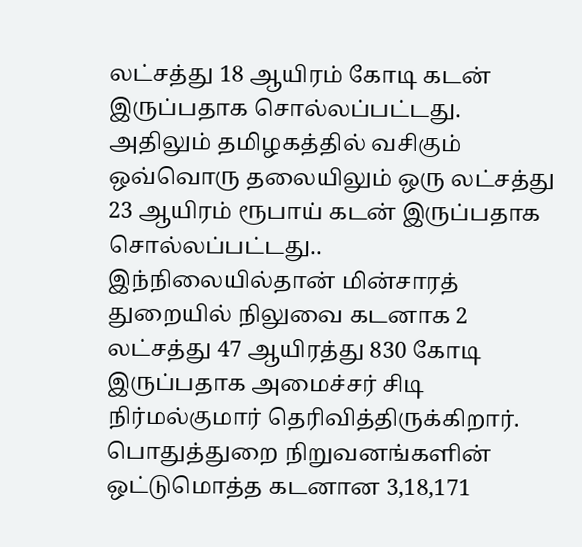லட்சத்து 18 ஆயிரம் கோடி கடன் இருப்பதாக சொல்லப்பட்டது. அதிலும் தமிழகத்தில் வசிகும் ஒவ்வொரு தலையிலும் ஒரு லட்சத்து 23 ஆயிரம் ரூபாய் கடன் இருப்பதாக சொல்லப்பட்டது..
இந்நிலையில்தான் மின்சாரத் துறையில் நிலுவை கடனாக 2 லட்சத்து 47 ஆயிரத்து 830 கோடி இருப்பதாக அமைச்சர் சிடி நிர்மல்குமார் தெரிவித்திருக்கிறார். பொதுத்துறை நிறுவனங்களின் ஒட்டுமொத்த கடனான 3,18,171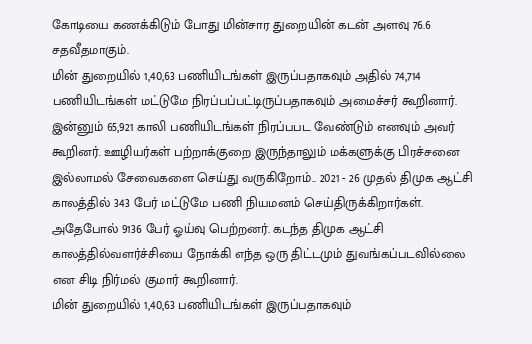கோடியை கணக்கிடும் போது மின்சார துறையின் கடன் அளவு 76.6 சதவீதமாகும்.
மின் துறையில் 1,40,63 பணியிடங்கள் இருப்பதாகவும் அதில் 74,714 பணியிடங்கள் மட்டுமே நிரப்பப்பட்டிருப்பதாகவும் அமைச்சர் கூறினார். இன்னும் 65,921 காலி பணியிடங்கள் நிரப்பபட வேண்டும் எனவும் அவர் கூறினர். ஊழியர்கள் பற்றாக்குறை இருந்தாலும் மக்களுக்கு பிரச்சனை இல்லாமல் சேவைகளை செய்து வருகிறோம்.. 2021 - 26 முதல் திமுக ஆட்சி காலத்தில் 343 பேர் மட்டுமே பணி நியமனம் செய்திருக்கிறார்கள். அதேபோல் 9136 பேர் ஓய்வு பெற்றனர். கடந்த திமுக ஆட்சி காலத்தில்வளர்ச்சியை நோக்கி எந்த ஒரு திட்டமும் துவங்கப்படவில்லை என சிடி நிர்மல் குமார் கூறினார்.
மின் துறையில் 1,40,63 பணியிடங்கள் இருப்பதாகவும்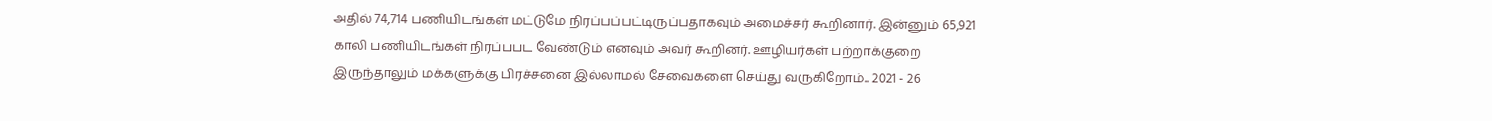அதில் 74,714 பணியிடங்கள் மட்டுமே நிரப்பப்பட்டிருப்பதாகவும் அமைச்சர் கூறினார். இன்னும் 65,921 காலி பணியிடங்கள் நிரப்பபட வேண்டும் எனவும் அவர் கூறினர். ஊழியர்கள் பற்றாக்குறை இருந்தாலும் மக்களுக்கு பிரச்சனை இல்லாமல் சேவைகளை செய்து வருகிறோம்.. 2021 - 26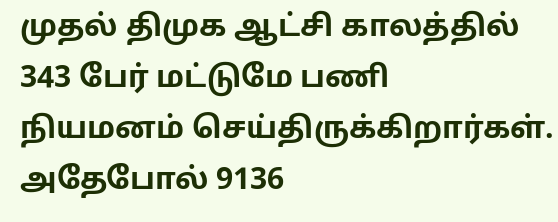முதல் திமுக ஆட்சி காலத்தில் 343 பேர் மட்டுமே பணி நியமனம் செய்திருக்கிறார்கள். அதேபோல் 9136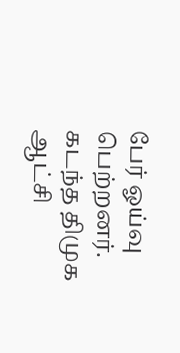பேர் ஓய்வு பெற்றனர். கடந்த திமுக ஆட்சி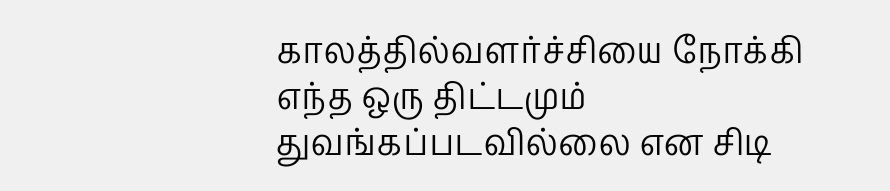காலத்தில்வளர்ச்சியை நோக்கி எந்த ஒரு திட்டமும் துவங்கப்படவில்லை என சிடி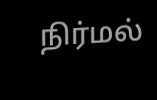நிர்மல்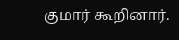குமார் கூறினார்.